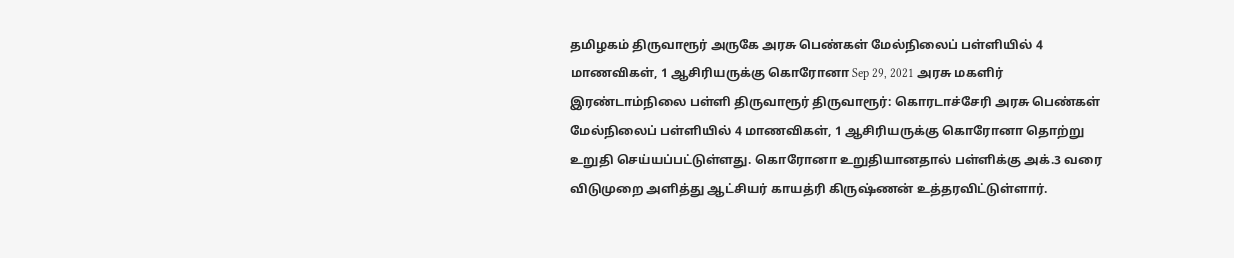தமிழகம் திருவாரூர் அருகே அரசு பெண்கள் மேல்நிலைப் பள்ளியில் 4 மாணவிகள், 1 ஆசிரியருக்கு கொரோனா Sep 29, 2021 அரசு மகளிர் இரண்டாம்நிலை பள்ளி திருவாரூர் திருவாரூர்: கொரடாச்சேரி அரசு பெண்கள் மேல்நிலைப் பள்ளியில் 4 மாணவிகள், 1 ஆசிரியருக்கு கொரோனா தொற்று உறுதி செய்யப்பட்டுள்ளது. கொரோனா உறுதியானதால் பள்ளிக்கு அக்.3 வரை விடுமுறை அளித்து ஆட்சியர் காயத்ரி கிருஷ்ணன் உத்தரவிட்டுள்ளார்.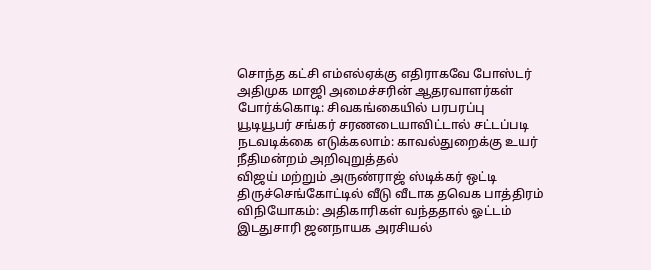சொந்த கட்சி எம்எல்ஏக்கு எதிராகவே போஸ்டர் அதிமுக மாஜி அமைச்சரின் ஆதரவாளர்கள் போர்க்கொடி: சிவகங்கையில் பரபரப்பு
யூடியூபர் சங்கர் சரணடையாவிட்டால் சட்டப்படி நடவடிக்கை எடுக்கலாம்: காவல்துறைக்கு உயர் நீதிமன்றம் அறிவுறுத்தல்
விஜய் மற்றும் அருண்ராஜ் ஸ்டிக்கர் ஒட்டி திருச்செங்கோட்டில் வீடு வீடாக தவெக பாத்திரம் விநியோகம்: அதிகாரிகள் வந்ததால் ஓட்டம்
இடதுசாரி ஜனநாயக அரசியல்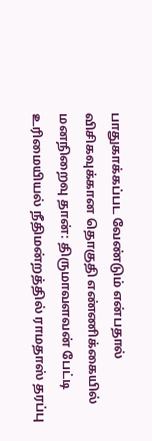பாதுகாக்கப்பட வேண்டும் என்பதால் விசிகவுக்கான தொகுதி எண்ணிக்கையில் மனநிறைவு தான்: திருமாவளவன் பேட்டி
உரிமையியல் நீதிமன்றத்தில் ராமதாஸ் தரப்பு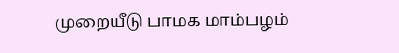முறையீடு பாமக மாம்பழம்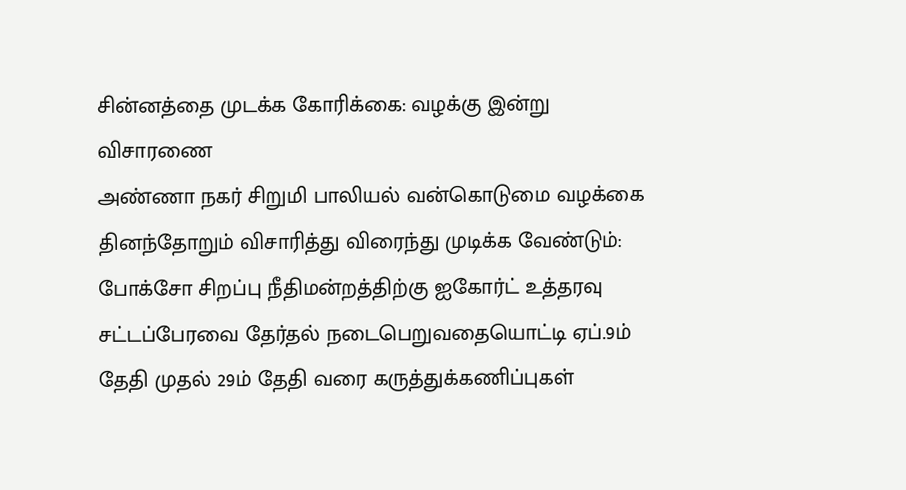சின்னத்தை முடக்க கோரிக்கை: வழக்கு இன்று விசாரணை
அண்ணா நகர் சிறுமி பாலியல் வன்கொடுமை வழக்கை தினந்தோறும் விசாரித்து விரைந்து முடிக்க வேண்டும்: போக்சோ சிறப்பு நீதிமன்றத்திற்கு ஐகோர்ட் உத்தரவு
சட்டப்பேரவை தேர்தல் நடைபெறுவதையொட்டி ஏப்.9ம் தேதி முதல் 29ம் தேதி வரை கருத்துக்கணிப்புகள்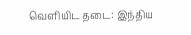வெளியிட தடை: இந்திய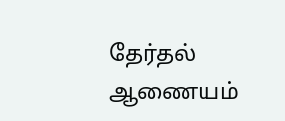தேர்தல் ஆணையம்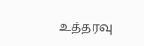உத்தரவு